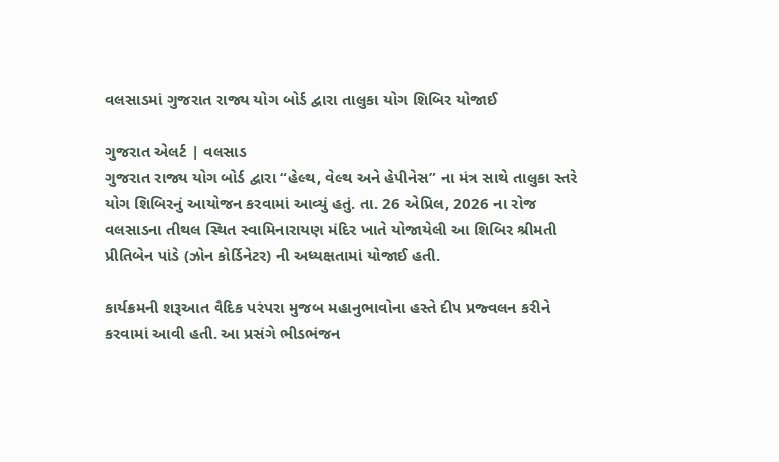વલસાડમાં ગુજરાત રાજ્ય યોગ બોર્ડ દ્વારા તાલુકા યોગ શિબિર યોજાઈ

ગુજરાત એલર્ટ | વલસાડ
ગુજરાત રાજ્ય યોગ બોર્ડ દ્વારા “હેલ્થ, વેલ્થ અને હેપીનેસ” ના મંત્ર સાથે તાલુકા સ્તરે યોગ શિબિરનું આયોજન કરવામાં આવ્યું હતું. તા. 26 એપ્રિલ, 2026 ના રોજ વલસાડના તીથલ સ્થિત સ્વામિનારાયણ મંદિર ખાતે યોજાયેલી આ શિબિર શ્રીમતી પ્રીતિબેન પાંડે (ઝોન કોર્ડિનેટર) ની અધ્યક્ષતામાં યોજાઈ હતી.

કાર્યક્રમની શરૂઆત વૈદિક પરંપરા મુજબ મહાનુભાવોના હસ્તે દીપ પ્રજ્વલન કરીને કરવામાં આવી હતી. આ પ્રસંગે ભીડભંજન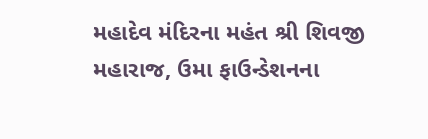મહાદેવ મંદિરના મહંત શ્રી શિવજી મહારાજ, ઉમા ફાઉન્ડેશનના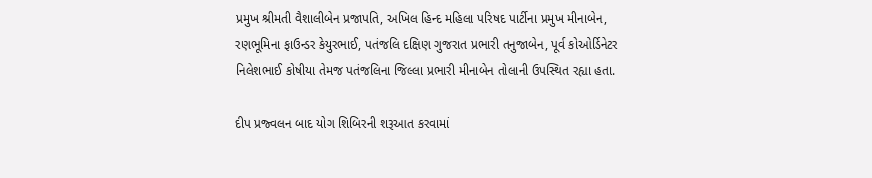પ્રમુખ શ્રીમતી વૈશાલીબેન પ્રજાપતિ, અખિલ હિન્દ મહિલા પરિષદ પાર્ટીના પ્રમુખ મીનાબેન, રણભૂમિના ફાઉન્ડર કેયુરભાઈ, પતંજલિ દક્ષિણ ગુજરાત પ્રભારી તનુજાબેન, પૂર્વ કોઓર્ડિનેટર નિલેશભાઈ કોષીયા તેમજ પતંજલિના જિલ્લા પ્રભારી મીનાબેન તોલાની ઉપસ્થિત રહ્યા હતા.

દીપ પ્રજ્વલન બાદ યોગ શિબિરની શરૂઆત કરવામાં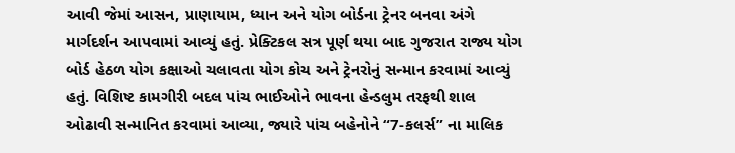આવી જેમાં આસન, પ્રાણાયામ, ધ્યાન અને યોગ બોર્ડના ટ્રેનર બનવા અંગે માર્ગદર્શન આપવામાં આવ્યું હતું. પ્રેક્ટિકલ સત્ર પૂર્ણ થયા બાદ ગુજરાત રાજ્ય યોગ બોર્ડ હેઠળ યોગ કક્ષાઓ ચલાવતા યોગ કોચ અને ટ્રેનરોનું સન્માન કરવામાં આવ્યું હતું. વિશિષ્ટ કામગીરી બદલ પાંચ ભાઈઓને ભાવના હેન્ડલુમ તરફથી શાલ ઓઢાવી સન્માનિત કરવામાં આવ્યા, જ્યારે પાંચ બહેનોને “7-કલર્સ” ના માલિક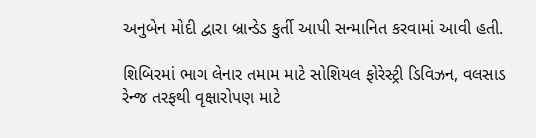અનુબેન મોદી દ્વારા બ્રાન્ડેડ કુર્તી આપી સન્માનિત કરવામાં આવી હતી.

શિબિરમાં ભાગ લેનાર તમામ માટે સોશિયલ ફોરેસ્ટ્રી ડિવિઝન, વલસાડ રેન્જ તરફથી વૃક્ષારોપણ માટે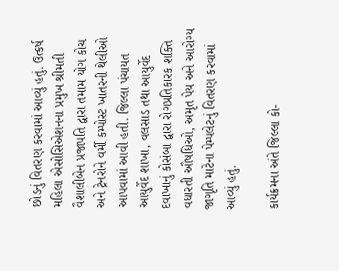છોડનું વિતરણ કરવામાં આવ્યું હતું. ઉત્કર્ષ મહિલા એસોસિએશનના પ્રમુખ શ્રીમતી વૈશાલીબેન પ્રજાપતિ દ્વારા તમામ યોગ કોચ અને ટ્રેનરોને વર્મી કમ્પોસ્ટ ખાતરની થેલીઓ આપવામાં આવી હતી. જિલ્લા પંચાયત આયુર્વેદ શાખા, વલસાડ તથા આયુર્વેદ દવાખાનું કોસંબા દ્વારા રોગપ્રતિકારક શક્તિ વધારતી ઔષધિઓ, અમૃત પેય અને આરોગ્ય જાગૃતિ માટેના પેમ્પલેટનું વિતરણ કરવામાં આવ્યું હતું.

કાર્યક્રમના અંતે જિલ્લા કો-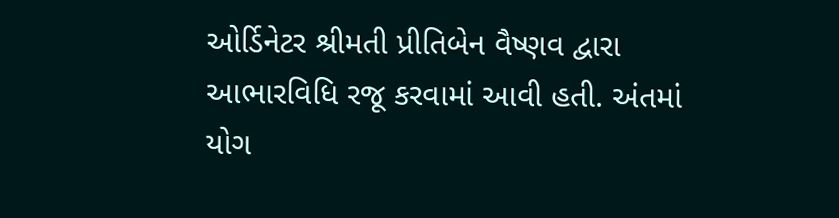ઓર્ડિનેટર શ્રીમતી પ્રીતિબેન વૈષ્ણવ દ્વારા આભારવિધિ રજૂ કરવામાં આવી હતી. અંતમાં યોગ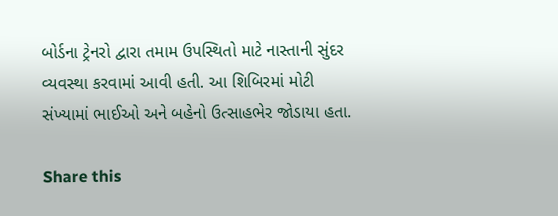બોર્ડના ટ્રેનરો દ્વારા તમામ ઉપસ્થિતો માટે નાસ્તાની સુંદર વ્યવસ્થા કરવામાં આવી હતી. આ શિબિરમાં મોટી સંખ્યામાં ભાઈઓ અને બહેનો ઉત્સાહભેર જોડાયા હતા.

Share this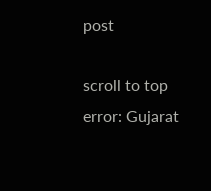post

scroll to top
error: Gujarat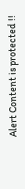Alert Content is protected !!